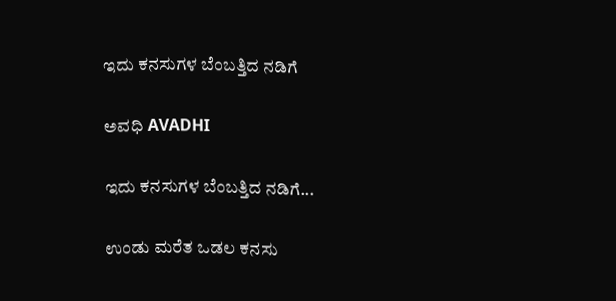ಇದು ಕನಸುಗಳ ಬೆಂಬತ್ತಿದ ನಡಿಗೆ‍

ಅವಧಿ AVADHI

ಇದು ಕನಸುಗಳ ಬೆಂಬತ್ತಿದ ನಡಿಗೆ...

ಉಂಡು ಮರೆತ ಒಡಲ ಕನಸು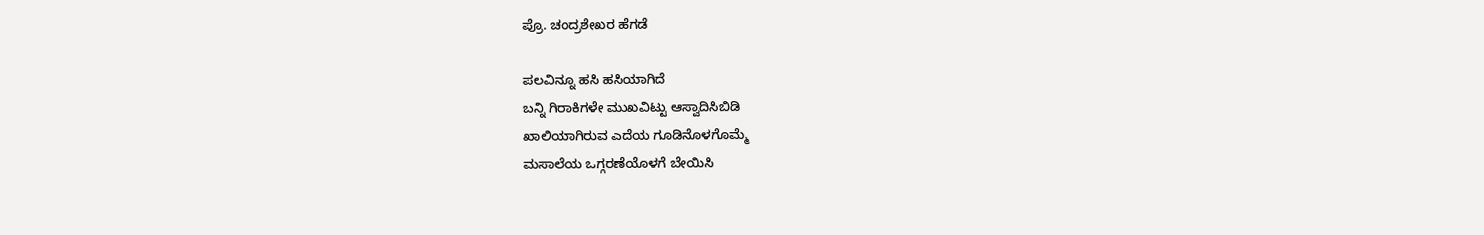ಪ್ರೊ. ಚಂದ್ರಶೇಖರ ಹೆಗಡೆ

ಪಲವಿನ್ನೂ ಹಸಿ ಹಸಿಯಾಗಿದೆ
ಬನ್ನಿ ಗಿರಾಕಿಗಳೇ ಮುಖವಿಟ್ಟು ಆಸ್ವಾದಿಸಿಬಿಡಿ
ಖಾಲಿಯಾಗಿರುವ ಎದೆಯ ಗೂಡಿನೊಳಗೊಮ್ಮೆ
ಮಸಾಲೆಯ ಒಗ್ಗರಣೆಯೊಳಗೆ ಬೇಯಿಸಿ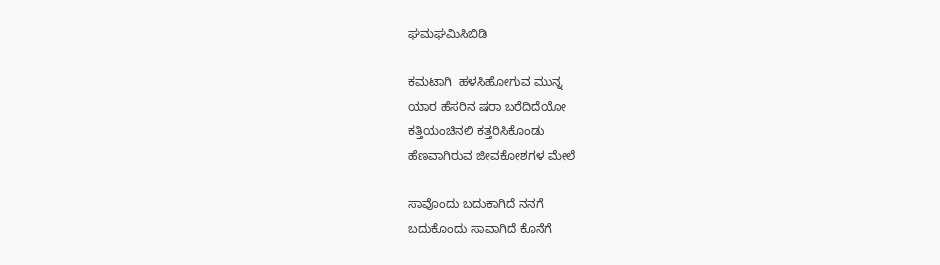ಘಮಘಮಿಸಿಬಿಡಿ

ಕಮಟಾಗಿ  ಹಳಸಿಹೋಗುವ ಮುನ್ನ
ಯಾರ ಹೆಸರಿನ ಷರಾ ಬರೆದಿದೆಯೋ
ಕತ್ತಿಯಂಚಿನಲಿ ಕತ್ತರಿಸಿಕೊಂಡು
ಹೆಣವಾಗಿರುವ ಜೀವಕೋಶಗಳ ಮೇಲೆ

ಸಾವೊಂದು ಬದುಕಾಗಿದೆ ನನಗೆ
ಬದುಕೊಂದು ಸಾವಾಗಿದೆ ಕೊನೆಗೆ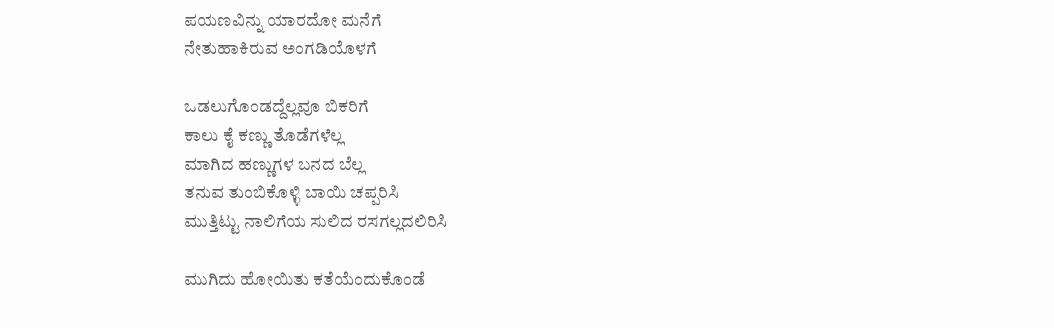ಪಯಣವಿನ್ನು ಯಾರದೋ ಮನೆಗೆ
ನೇತುಹಾಕಿರುವ ಅಂಗಡಿಯೊಳಗೆ

ಒಡಲುಗೊಂಡದ್ದೆಲ್ಲವೂ ಬಿಕರಿಗೆ
ಕಾಲು ಕೈ ಕಣ್ಣು ತೊಡೆಗಳೆಲ್ಲ
ಮಾಗಿದ ಹಣ್ಣುಗಳ ಬನದ ಬೆಲ್ಲ
ತನುವ ತುಂಬಿಕೊಳ್ಳಿ ಬಾಯಿ ಚಪ್ಪರಿಸಿ
ಮುತ್ತಿಟ್ಟು ನಾಲಿಗೆಯ ಸುಲಿದ ರಸಗಲ್ಲದಲಿರಿಸಿ

ಮುಗಿದು ಹೋಯಿತು ಕತೆಯೆಂದುಕೊಂಡೆ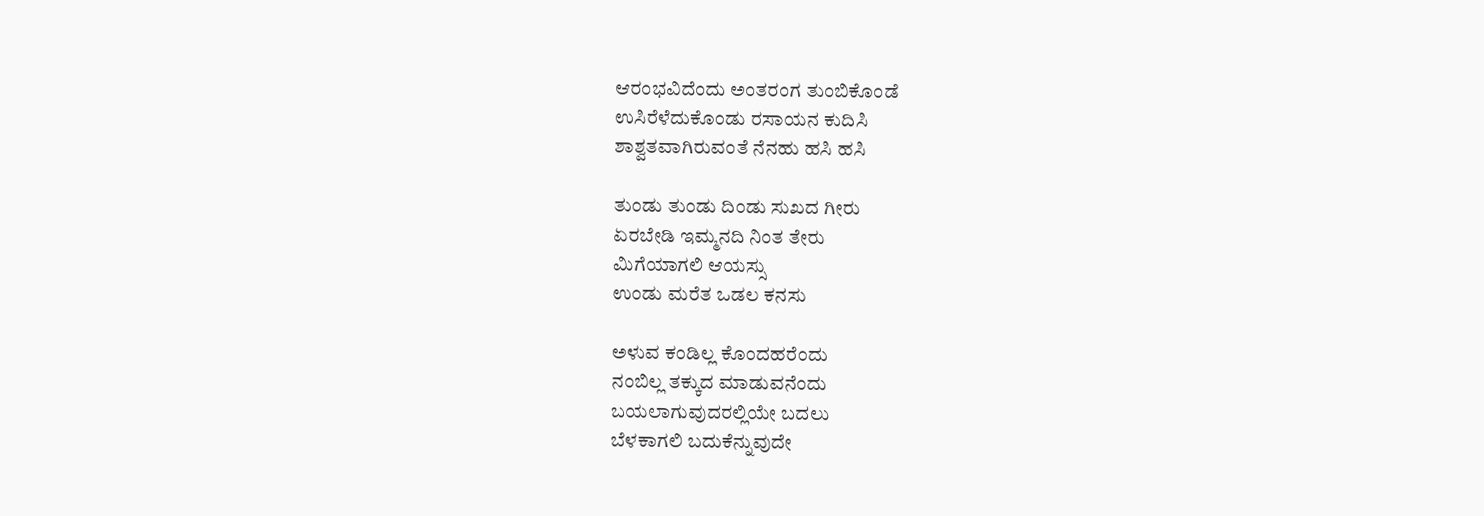ಆರಂಭವಿದೆಂದು ಅಂತರಂಗ ತುಂಬಿಕೊಂಡೆ
ಉಸಿರೆಳೆದುಕೊಂಡು ರಸಾಯನ ಕುದಿಸಿ
ಶಾಶ್ವತವಾಗಿರುವಂತೆ ನೆನಹು ಹಸಿ ಹಸಿ

ತುಂಡು ತುಂಡು ದಿಂಡು ಸುಖದ ಗೀರು
ಏರಬೇಡಿ ಇಮ್ಮನದಿ ನಿಂತ ತೇರು
ಮಿಗೆಯಾಗಲಿ ಆಯಸ್ಸು
ಉಂಡು ಮರೆತ ಒಡಲ ಕನಸು

ಅಳುವ ಕಂಡಿಲ್ಲ ಕೊಂದಹರೆಂದು
ನಂಬಿಲ್ಲ ತಕ್ಕುದ ಮಾಡುವನೆಂದು
ಬಯಲಾಗುವುದರಲ್ಲಿಯೇ ಬದಲು
ಬೆಳಕಾಗಲಿ ಬದುಕೆನ್ನುವುದೇ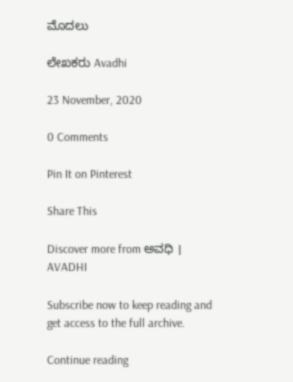ಮೊದಲು

ಲೇಖಕರು Avadhi

23 November, 2020

0 Comments

Pin It on Pinterest

Share This

Discover more from ಅವಧಿ । AVADHI

Subscribe now to keep reading and get access to the full archive.

Continue reading